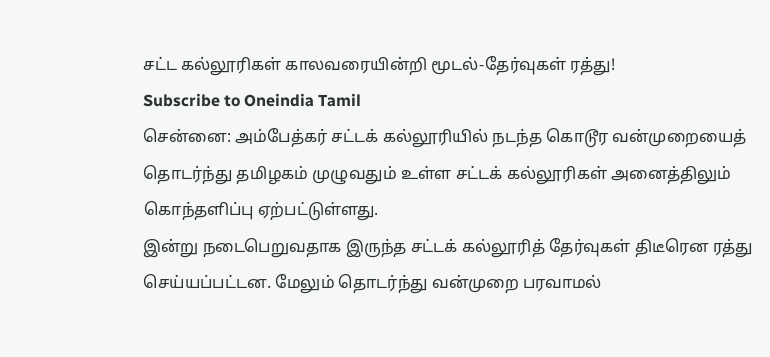சட்ட கல்லூரிகள் காலவரையின்றி மூடல்-தேர்வுகள் ரத்து!
Subscribe to Oneindia Tamil
சென்னை: அம்பேத்கர் சட்டக் கல்லூரியில் நடந்த கொடூர வன்முறையைத் தொடர்ந்து தமிழகம் முழுவதும் உள்ள சட்டக் கல்லூரிகள் அனைத்திலும் கொந்தளிப்பு ஏற்பட்டுள்ளது.
இன்று நடைபெறுவதாக இருந்த சட்டக் கல்லூரித் தேர்வுகள் திடீரென ரத்து செய்யப்பட்டன. மேலும் தொடர்ந்து வன்முறை பரவாமல்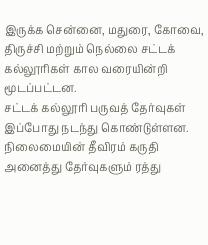இருக்க சென்னை, மதுரை, கோவை, திருச்சி மற்றும் நெல்லை சட்டக் கல்லூரிகள் கால வரையின்றி மூடப்பட்டன.
சட்டக் கல்லூரி பருவத் தேர்வுகள் இப்போது நடந்து கொண்டுள்ளன. நிலைமையின் தீவிரம் கருதி அனைத்து தேர்வுகளும் ரத்து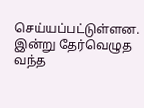செய்யப்பட்டுள்ளன.
இன்று தேர்வெழுத வந்த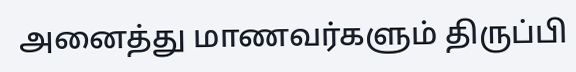அனைத்து மாணவர்களும் திருப்பி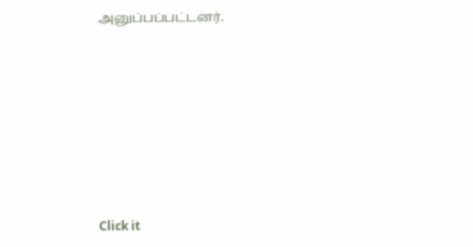அனுப்பப்பட்டனர்.












Click it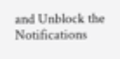and Unblock the Notifications